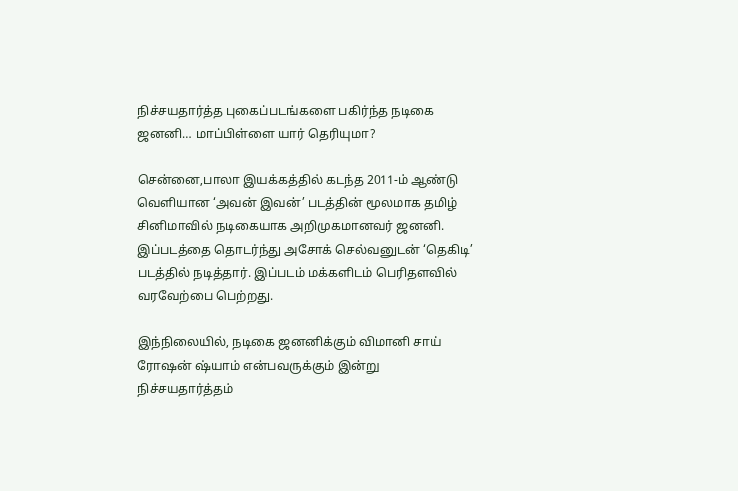நிச்சயதார்த்த புகைப்படங்களை பகிர்ந்த நடிகை ஜனனி… மாப்பிள்ளை யார் தெரியுமா?

சென்னை,பாலா இயக்கத்தில் கடந்த 2011-ம் ஆண்டு வெளியான ‘அவன் இவன்’ படத்தின் மூலமாக தமிழ் சினிமாவில் நடிகையாக அறிமுகமானவர் ஜனனி. இப்படத்தை தொடர்ந்து அசோக் செல்வனுடன் ‘தெகிடி’ படத்தில் நடித்தார். இப்படம் மக்களிடம் பெரிதளவில் வரவேற்பை பெற்றது.

இந்நிலையில், நடிகை ஜனனிக்கும் விமானி சாய் ரோஷன் ஷ்யாம் என்பவருக்கும் இன்று நிச்சயதார்த்தம்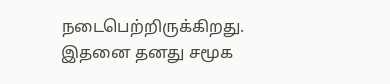நடைபெற்றிருக்கிறது. இதனை தனது சமூக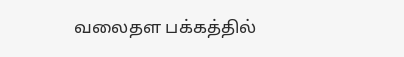வலைதள பக்கத்தில்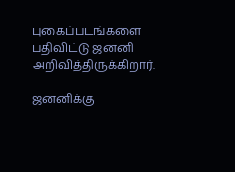புகைப்படங்களை பதிவிட்டு ஜனனி அறிவித்திருக்கிறார்.

ஜனனிக்கு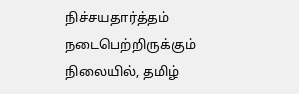நிச்சயதார்த்தம் நடைபெற்றிருக்கும் நிலையில், தமிழ்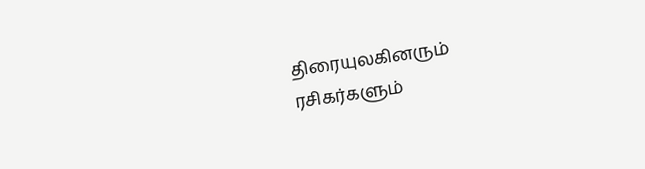திரையுலகினரும் ரசிகர்களும்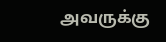அவருக்கு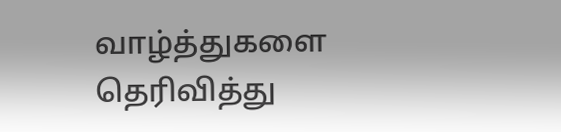வாழ்த்துகளை தெரிவித்து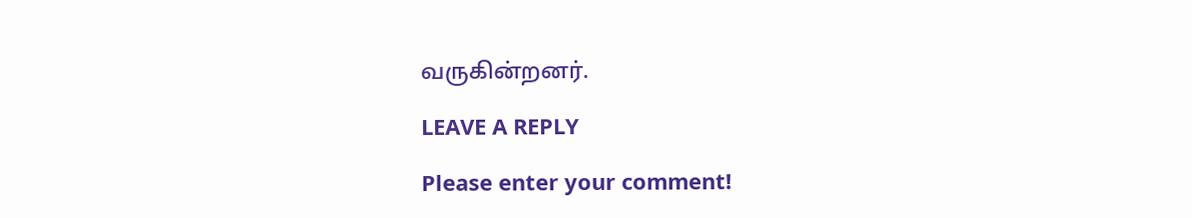வருகின்றனர்.

LEAVE A REPLY

Please enter your comment!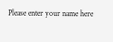Please enter your name here